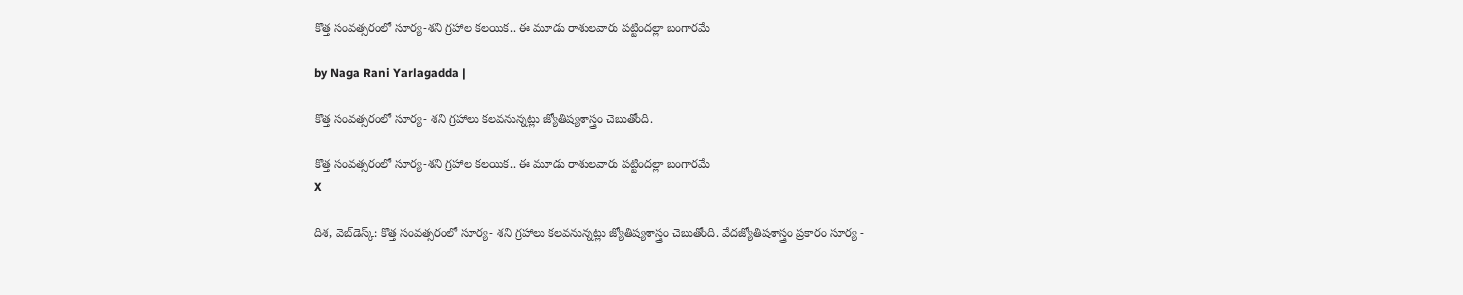కొత్త సంవత్సరంలో సూర్య-శని గ్రహాల కలయిక.. ఈ మూడు రాశులవారు పట్టిందల్లా బంగారమే

by Naga Rani Yarlagadda |

కొత్త సంవత్సరంలో సూర్య- శని గ్రహాలు కలవనున్నట్లు జ్యోతిష్యశాస్త్రం చెబుతోంది.

కొత్త సంవత్సరంలో సూర్య-శని గ్రహాల కలయిక.. ఈ మూడు రాశులవారు పట్టిందల్లా బంగారమే
X

దిశ, వెబ్‌డెస్క్: కొత్త సంవత్సరంలో సూర్య- శని గ్రహాలు కలవనున్నట్లు జ్యోతిష్యశాస్త్రం చెబుతోంది. వేదజ్యోతిషశాస్త్రం ప్రకారం సూర్య -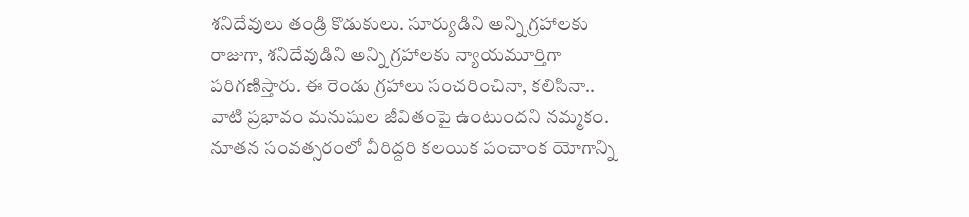శనిదేవులు తండ్రి కొడుకులు. సూర్యుడిని అన్ని గ్రహాలకు రాజుగా, శనిదేవుడిని అన్ని గ్రహాలకు న్యాయమూర్తిగా పరిగణిస్తారు. ఈ రెండు గ్రహాలు సంచరించినా, కలిసినా.. వాటి ప్రభావం మనుషుల జీవితంపై ఉంటుందని నమ్మకం. నూతన సంవత్సరంలో వీరిద్దరి కలయిక పంచాంక యోగాన్ని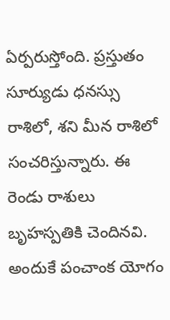ఏర్పరుస్తోంది. ప్రస్తుతం సూర్యుడు ధనస్సు రాశిలో, శని మీన రాశిలో సంచరిస్తున్నారు. ఈ రెండు రాశులు బృహస్పతికి చెందినవి. అందుకే పంచాంక యోగం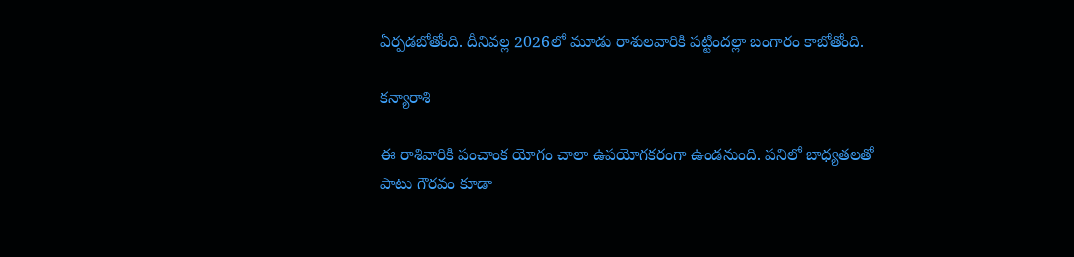ఏర్పడబోతోంది. దీనివల్ల 2026లో మూడు రాశులవారికి పట్టిందల్లా బంగారం కాబోతోంది.

కన్యారాశి

ఈ రాశివారికి పంచాంక యోగం చాలా ఉపయోగకరంగా ఉండనుంది. పనిలో బాధ్యతలతో పాటు గౌరవం కూడా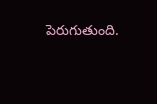పెరుగుతుంది.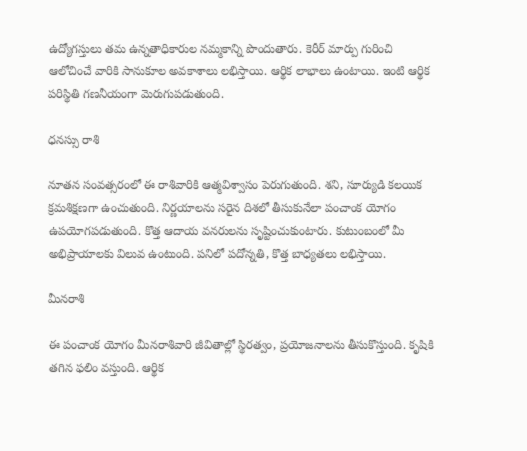ఉద్యోగస్తులు తమ ఉన్నతాధికారుల నమ్మకాన్ని పొందుతారు. కెరీర్ మార్పు గురించి ఆలోచించే వారికి సానుకూల అవకాశాలు లభిస్తాయి. ఆర్థిక లాభాలు ఉంటాయి. ఇంటి ఆర్థిక పరిస్థితి గణనీయంగా మెరుగుపడుతుంది.

ధనస్సు రాశి

నూతన సంవత్సరంలో ఈ రాశివారికి ఆత్మవిశ్వాసం పెరుగుతుంది. శని, సూర్యుడి కలయిక క్రమశిక్షణగా ఉంచుతుంది. నిర్ణయాలను సరైన దిశలో తీసుకునేలా పంచాంక యోగం ఉపయోగపడుతుంది. కొత్త ఆదాయ వనరులను సృష్టించుకుంటారు. కుటుంబంలో మీ అభిప్రాయాలకు విలువ ఉంటుంది. పనిలో పదోన్నతి, కొత్త బాధ్యతలు లభిస్తాయి.

మీనరాశి

ఈ పంచాంక యోగం మీనరాశివారి జీవితాల్లో స్థిరత్వం, ప్రయోజనాలను తీసుకొస్తుంది. కృషికి తగిన ఫలిం వస్తుంది. ఆర్థిక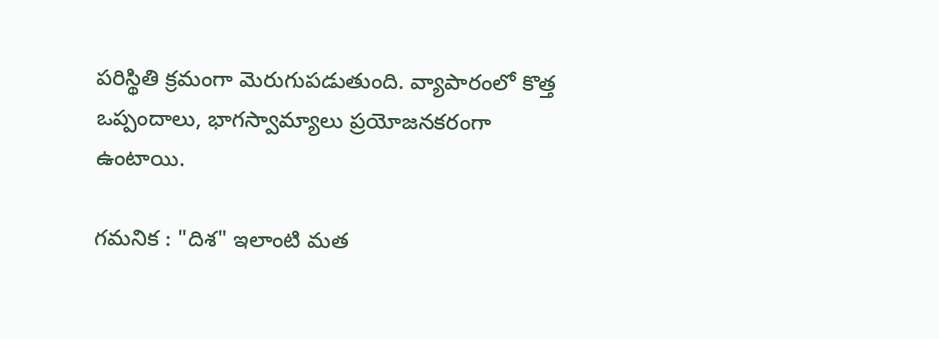పరిస్థితి క్రమంగా మెరుగుపడుతుంది. వ్యాపారంలో కొత్త ఒప్పందాలు, భాగస్వామ్యాలు ప్రయోజనకరంగా ఉంటాయి.

గమనిక : "దిశ" ఇలాంటి మత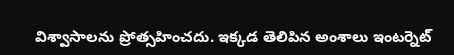విశ్వాసాలను ప్రోత్సహించదు. ఇక్కడ తెలిపిన అంశాలు ఇంటర్నెట్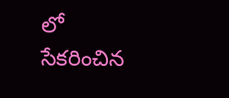లో సేకరించిన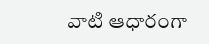వాటి ఆధారంగా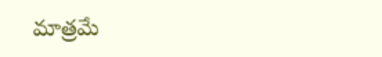మాత్రమే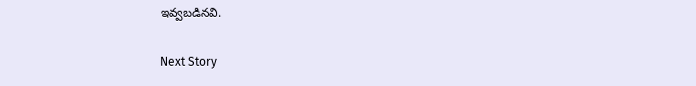ఇవ్వబడినవి.

Next Story